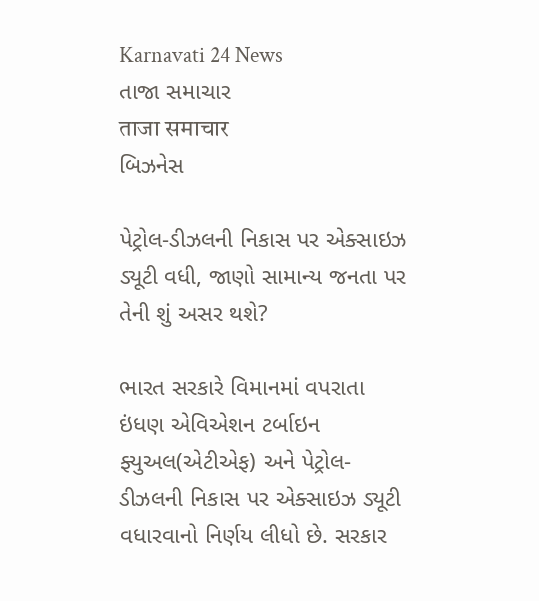Karnavati 24 News
તાજા સમાચાર
ताजा समाचार
બિઝનેસ

પેટ્રોલ-ડીઝલની નિકાસ પર એક્સાઇઝ ડ્યૂટી વધી, જાણો સામાન્ય જનતા પર તેની શું અસર થશે?

ભારત સરકારે વિમાનમાં વપરાતા ઇંધણ એવિએશન ટર્બાઇન ફ્યુઅલ(એટીએફ) અને પેટ્રોલ-ડીઝલની નિકાસ પર એક્સાઇઝ ડ્યૂટી વધારવાનો નિર્ણય લીધો છે. સરકાર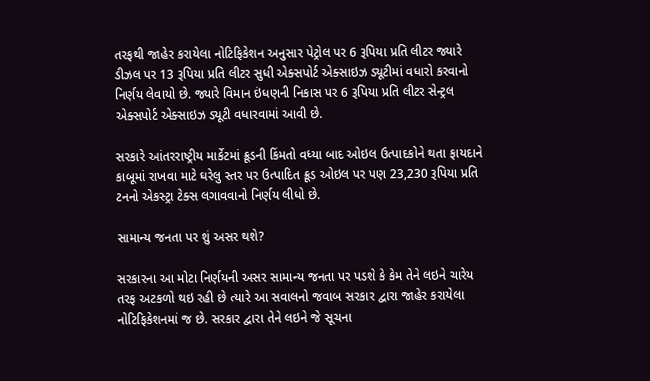તરફથી જાહેર કરાયેલા નોટિફિકેશન અનુસાર પેટ્રોલ પર 6 રૂપિયા પ્રતિ લીટર જ્યારે ડીઝલ પર 13 રૂપિયા પ્રતિ લીટર સુધી એક્સપોર્ટ એક્સાઇઝ ડ્યૂટીમાં વધારો કરવાનો નિર્ણય લેવાયો છે. જ્યારે વિમાન ઇંધણની નિકાસ પર 6 રૂપિયા પ્રતિ લીટર સેન્ટ્રલ એક્સપોર્ટ એક્સાઇઝ ડ્યૂટી વધારવામાં આવી છે.

સરકારે આંતરરાષ્ટ્રીય માર્કેટમાં ક્રૂડની કિંમતો વધ્યા બાદ ઓઇલ ઉત્પાદકોને થતા ફાયદાને કાબૂમાં રાખવા માટે ઘરેલુ સ્તર પર ઉત્પાદિત ક્રૂડ ઓઇલ પર પણ 23,230 રૂપિયા પ્રતિ ટનનો એકસ્ટ્રા ટેક્સ લગાવવાનો નિર્ણય લીધો છે.

સામાન્ય જનતા પર શું અસર થશે?

સરકારના આ મોટા નિર્ણયની અસર સામાન્ય જનતા પર પડશે કે કેમ તેને લઇને ચારેય તરફ અટકળો થઇ રહી છે ત્યારે આ સવાલનો જવાબ સરકાર દ્વારા જાહેર કરાયેલા નોટિફિકેશનમાં જ છે. સરકાર દ્વારા તેને લઇને જે સૂચના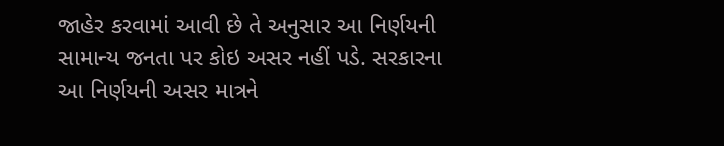જાહેર કરવામાં આવી છે તે અનુસાર આ નિર્ણયની સામાન્ય જનતા પર કોઇ અસર નહીં પડે. સરકારના આ નિર્ણયની અસર માત્રને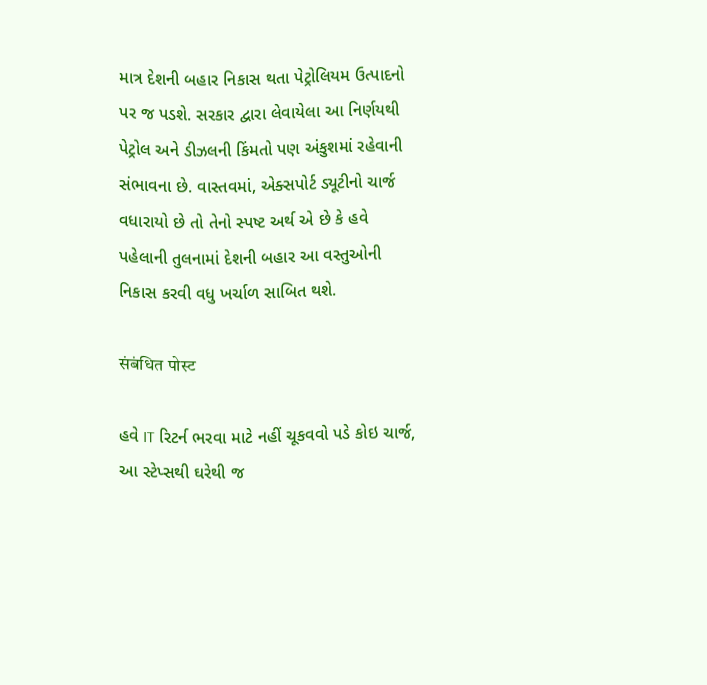માત્ર દેશની બહાર નિકાસ થતા પેટ્રોલિયમ ઉત્પાદનો પર જ પડશે. સરકાર દ્વારા લેવાયેલા આ નિર્ણયથી પેટ્રોલ અને ડીઝલની કિંમતો પણ અંકુશમાં રહેવાની સંભાવના છે. વાસ્તવમાં, એક્સપોર્ટ ડ્યૂટીનો ચાર્જ વધારાયો છે તો તેનો સ્પષ્ટ અર્થ એ છે કે હવે પહેલાની તુલનામાં દેશની બહાર આ વસ્તુઓની નિકાસ કરવી વધુ ખર્ચાળ સાબિત થશે.

संबंधित पोस्ट

હવે IT રિટર્ન ભરવા માટે નહીં ચૂકવવો પડે કોઇ ચાર્જ, આ સ્ટેપ્સથી ઘરેથી જ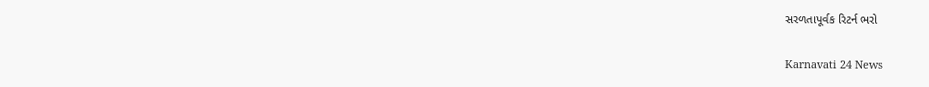સરળતાપૂર્વક રિટર્ન ભરો

Karnavati 24 News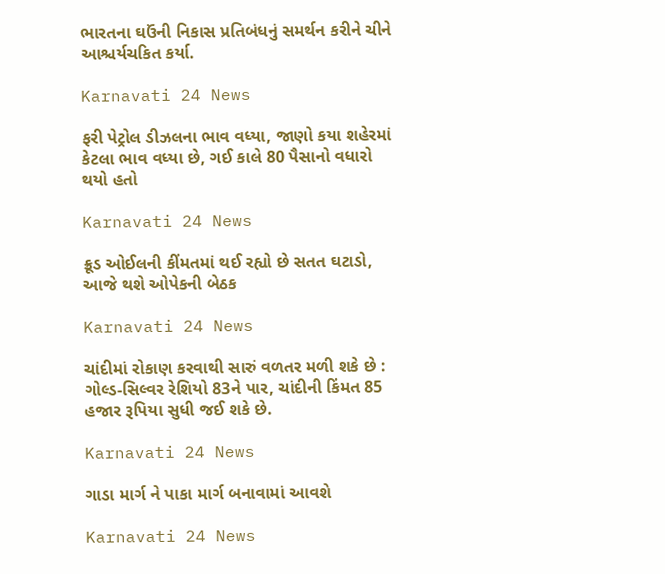ભારતના ઘઉંની નિકાસ પ્રતિબંધનું સમર્થન કરીને ચીને આશ્ચર્યચકિત કર્યા.

Karnavati 24 News

ફરી પેટ્રોલ ડીઝલના ભાવ વધ્યા, જાણો કયા શહેરમાં કેટલા ભાવ વધ્યા છે, ગઈ કાલે 80 પૈસાનો વધારો થયો હતો

Karnavati 24 News

ક્રૂડ ઓઈલની કીંમતમાં થઈ રહ્યો છે સતત ઘટાડો, આજે થશે ઓપેકની બેઠક

Karnavati 24 News

ચાંદીમાં રોકાણ કરવાથી સારું વળતર મળી શકે છે : ગોલ્ડ-સિલ્વર રેશિયો 83ને પાર, ચાંદીની કિંમત 85 હજાર રૂપિયા સુધી જઈ શકે છે.

Karnavati 24 News

ગાડા માર્ગ ને પાકા માર્ગ બનાવામાં આવશે

Karnavati 24 News